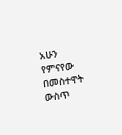አሁን የምናየው በመስተዋት ውስጥ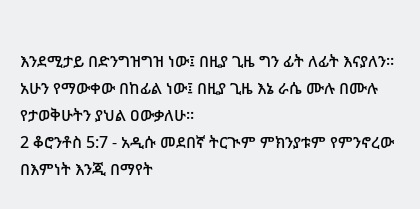እንደሚታይ በድንግዝግዝ ነው፤ በዚያ ጊዜ ግን ፊት ለፊት እናያለን። አሁን የማውቀው በከፊል ነው፤ በዚያ ጊዜ እኔ ራሴ ሙሉ በሙሉ የታወቅሁትን ያህል ዐውቃለሁ።
2 ቆሮንቶስ 5:7 - አዲሱ መደበኛ ትርጒም ምክንያቱም የምንኖረው በእምነት እንጂ በማየት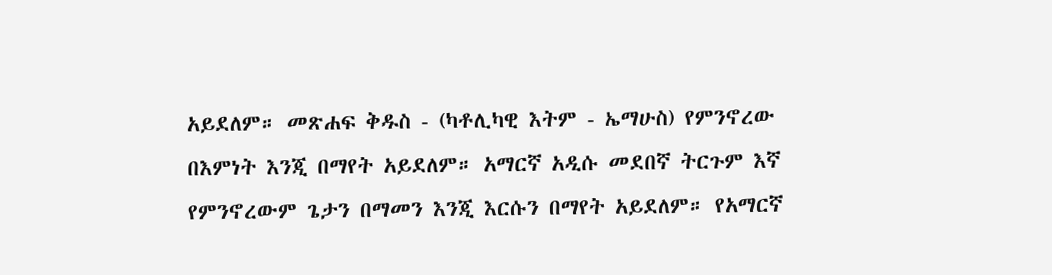አይደለም። መጽሐፍ ቅዱስ - (ካቶሊካዊ እትም - ኤማሁስ) የምንኖረው በእምነት እንጂ በማየት አይደለም። አማርኛ አዲሱ መደበኛ ትርጉም እኛ የምንኖረውም ጌታን በማመን እንጂ እርሱን በማየት አይደለም። የአማርኛ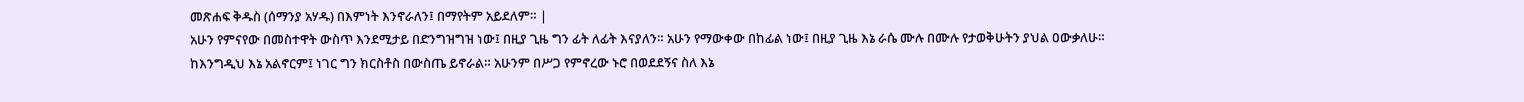መጽሐፍ ቅዱስ (ሰማንያ አሃዱ) በእምነት እንኖራለን፤ በማየትም አይደለም። |
አሁን የምናየው በመስተዋት ውስጥ እንደሚታይ በድንግዝግዝ ነው፤ በዚያ ጊዜ ግን ፊት ለፊት እናያለን። አሁን የማውቀው በከፊል ነው፤ በዚያ ጊዜ እኔ ራሴ ሙሉ በሙሉ የታወቅሁትን ያህል ዐውቃለሁ።
ከእንግዲህ እኔ አልኖርም፤ ነገር ግን ክርስቶስ በውስጤ ይኖራል። አሁንም በሥጋ የምኖረው ኑሮ በወደደኝና ስለ እኔ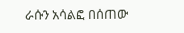ራሱን አሳልፎ በሰጠው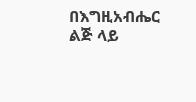በእግዚአብሔር ልጅ ላይ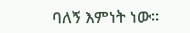ባለኝ እምነት ነው።